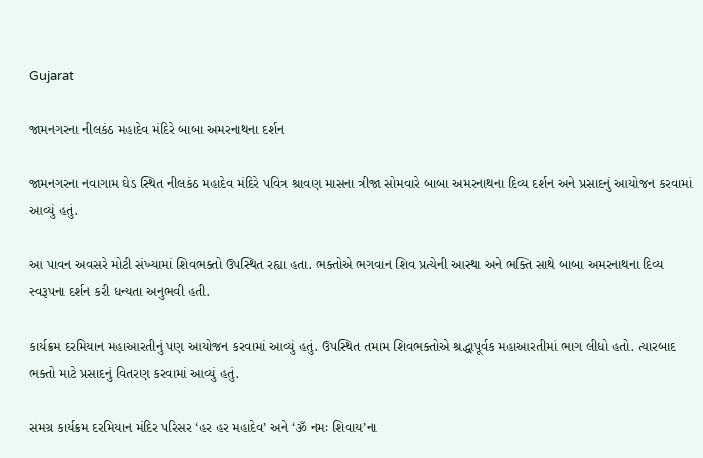Gujarat

જામનગરના નીલકંઠ મહાદેવ મંદિરે બાબા અમરનાથના દર્શન

જામનગરના નવાગામ ઘેડ સ્થિત નીલકંઠ મહાદેવ મંદિરે પવિત્ર શ્રાવણ માસના ત્રીજા સોમવારે બાબા અમરનાથના દિવ્ય દર્શન અને પ્રસાદનું આયોજન કરવામાં આવ્યું હતું.

આ પાવન અવસરે મોટી સંખ્યામાં શિવભક્તો ઉપસ્થિત રહ્યા હતા. ભક્તોએ ભગવાન શિવ પ્રત્યેની આસ્થા અને ભક્તિ સાથે બાબા અમરનાથના દિવ્ય સ્વરૂપના દર્શન કરી ધન્યતા અનુભવી હતી.

કાર્યક્રમ દરમિયાન મહાઆરતીનું પણ આયોજન કરવામાં આવ્યું હતું. ઉપસ્થિત તમામ શિવભક્તોએ શ્રદ્ધાપૂર્વક મહાઆરતીમાં ભાગ લીધો હતો. ત્યારબાદ ભક્તો માટે પ્રસાદનું વિતરણ કરવામાં આવ્યું હતું.

સમગ્ર કાર્યક્રમ દરમિયાન મંદિર પરિસર ‘હર હર મહાદેવ’ અને ‘ૐ નમઃ શિવાય’ના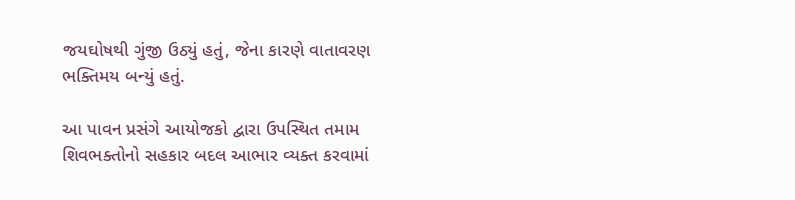જયઘોષથી ગુંજી ઉઠ્યું હતું, જેના કારણે વાતાવરણ ભક્તિમય બન્યું હતું.

આ પાવન પ્રસંગે આયોજકો દ્વારા ઉપસ્થિત તમામ શિવભક્તોનો સહકાર બદલ આભાર વ્યક્ત કરવામાં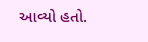આવ્યો હતો.